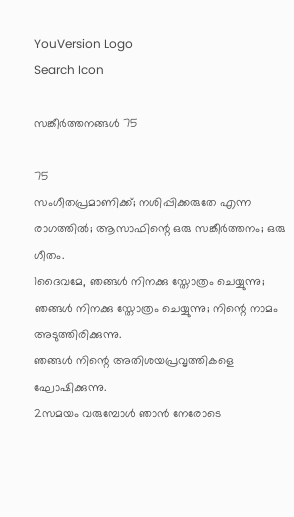YouVersion Logo
Search Icon

സങ്കീർത്തനങ്ങൾ 75

75
സംഗീതപ്രമാണിക്ക്; നശിപ്പിക്കരുതേ എന്ന രാഗത്തിൽ; ആസാഫിന്റെ ഒരു സങ്കീർത്തനം; ഒരു ഗീതം.
1ദൈവമേ, ഞങ്ങൾ നിനക്കു സ്തോത്രം ചെയ്യുന്നു;
ഞങ്ങൾ നിനക്കു സ്തോത്രം ചെയ്യുന്നു; നിന്റെ നാമം അടുത്തിരിക്കുന്നു.
ഞങ്ങൾ നിന്റെ അതിശയപ്രവൃത്തികളെ ഘോഷിക്കുന്നു.
2സമയം വരുമ്പോൾ ഞാൻ നേരോടെ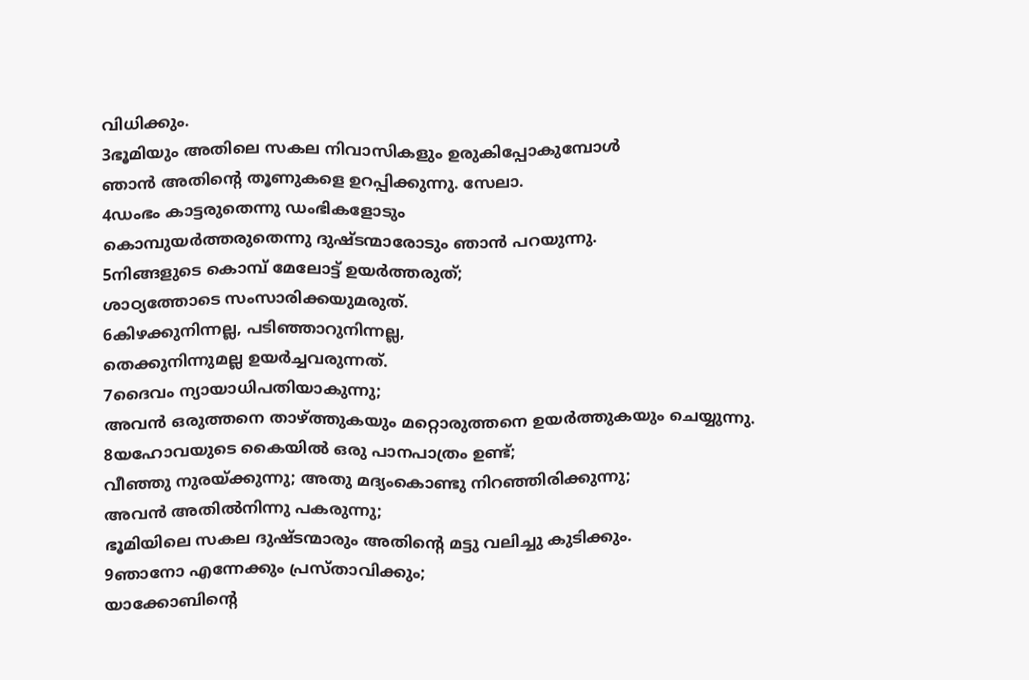വിധിക്കും.
3ഭൂമിയും അതിലെ സകല നിവാസികളും ഉരുകിപ്പോകുമ്പോൾ
ഞാൻ അതിന്റെ തൂണുകളെ ഉറപ്പിക്കുന്നു. സേലാ.
4ഡംഭം കാട്ടരുതെന്നു ഡംഭികളോടും
കൊമ്പുയർത്തരുതെന്നു ദുഷ്ടന്മാരോടും ഞാൻ പറയുന്നു.
5നിങ്ങളുടെ കൊമ്പ് മേലോട്ട് ഉയർത്തരുത്;
ശാഠ്യത്തോടെ സംസാരിക്കയുമരുത്.
6കിഴക്കുനിന്നല്ല, പടിഞ്ഞാറുനിന്നല്ല,
തെക്കുനിന്നുമല്ല ഉയർച്ചവരുന്നത്.
7ദൈവം ന്യായാധിപതിയാകുന്നു;
അവൻ ഒരുത്തനെ താഴ്ത്തുകയും മറ്റൊരുത്തനെ ഉയർത്തുകയും ചെയ്യുന്നു.
8യഹോവയുടെ കൈയിൽ ഒരു പാനപാത്രം ഉണ്ട്;
വീഞ്ഞു നുരയ്ക്കുന്നു; അതു മദ്യംകൊണ്ടു നിറഞ്ഞിരിക്കുന്നു;
അവൻ അതിൽനിന്നു പകരുന്നു;
ഭൂമിയിലെ സകല ദുഷ്ടന്മാരും അതിന്റെ മട്ടു വലിച്ചു കുടിക്കും.
9ഞാനോ എന്നേക്കും പ്രസ്താവിക്കും;
യാക്കോബിന്റെ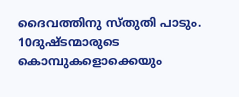ദൈവത്തിനു സ്തുതി പാടും.
10ദുഷ്ടന്മാരുടെ കൊമ്പുകളൊക്കെയും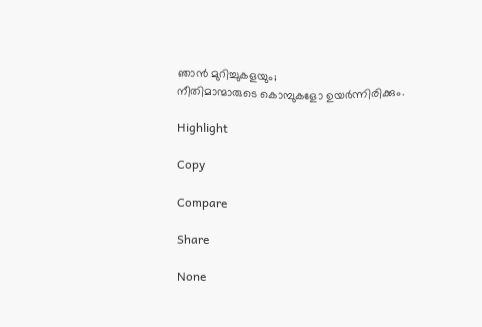ഞാൻ മുറിച്ചുകളയും;
നീതിമാന്മാരുടെ കൊമ്പുകളോ ഉയർന്നിരിക്കും.

Highlight

Copy

Compare

Share

None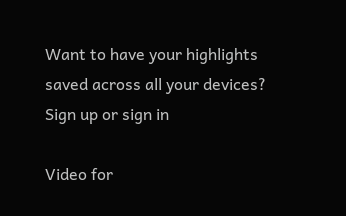Want to have your highlights saved across all your devices? Sign up or sign in

Video for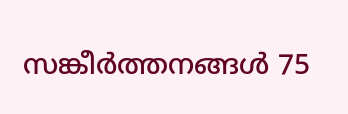സങ്കീർത്തനങ്ങൾ 75